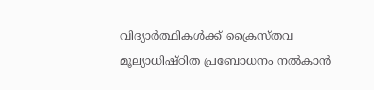വിദ്യാർത്ഥികൾക്ക് ക്രൈസ്തവ മൂല്യാധിഷ്ഠിത പ്രബോധനം നൽകാൻ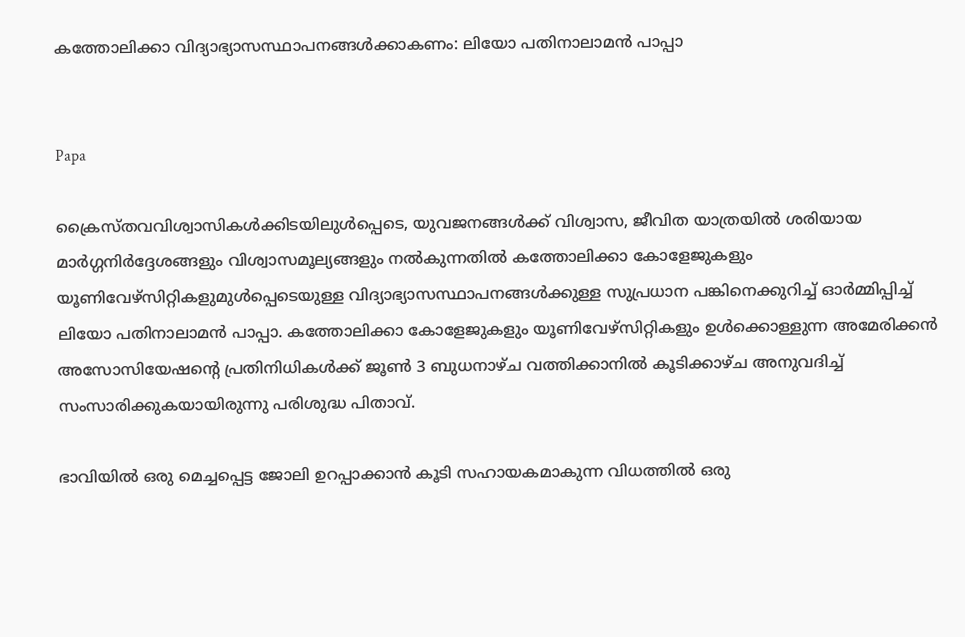കത്തോലിക്കാ വിദ്യാഭ്യാസസ്ഥാപനങ്ങൾക്കാകണം: ലിയോ പതിനാലാമൻ പാപ്പാ


Papa

ക്രൈസ്തവവിശ്വാസികൾക്കിടയിലുൾപ്പെടെ, യുവജനങ്ങൾക്ക് വിശ്വാസ, ജീവിത യാത്രയിൽ ശരിയായ മാർഗ്ഗനിർദ്ദേശങ്ങളും വിശ്വാസമൂല്യങ്ങളും നൽകുന്നതിൽ കത്തോലിക്കാ കോളേജുകളും യൂണിവേഴ്സിറ്റികളുമുൾപ്പെടെയുള്ള വിദ്യാഭ്യാസസ്ഥാപനങ്ങൾക്കുള്ള സുപ്രധാന പങ്കിനെക്കുറിച്ച് ഓർമ്മിപ്പിച്ച് ലിയോ പതിനാലാമൻ പാപ്പാ. കത്തോലിക്കാ കോളേജുകളും യൂണിവേഴ്സിറ്റികളും ഉൾക്കൊള്ളുന്ന അമേരിക്കൻ അസോസിയേഷന്റെ പ്രതിനിധികൾക്ക് ജൂൺ 3 ബുധനാഴ്ച വത്തിക്കാനിൽ കൂടിക്കാഴ്ച അനുവദിച്ച് സംസാരിക്കുകയായിരുന്നു പരിശുദ്ധ പിതാവ്.

ഭാവിയിൽ ഒരു മെച്ചപ്പെട്ട ജോലി ഉറപ്പാക്കാൻ കൂടി സഹായകമാകുന്ന വിധത്തിൽ ഒരു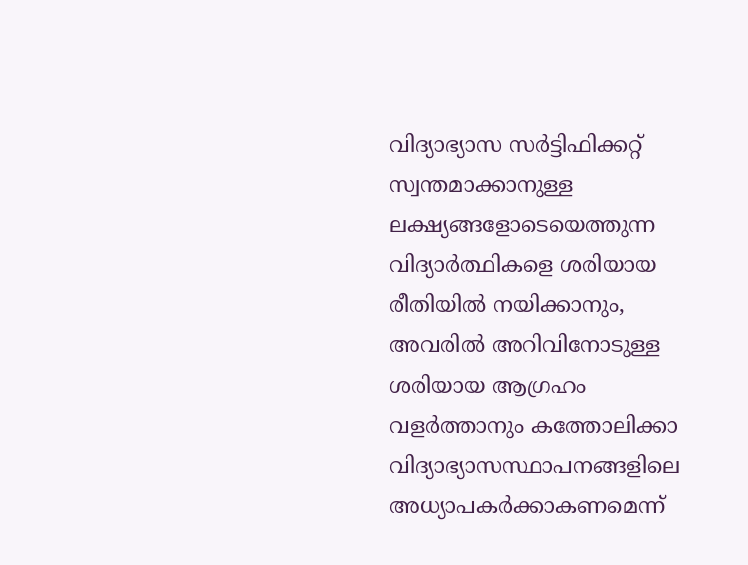വിദ്യാഭ്യാസ സർട്ടിഫിക്കറ്റ് സ്വന്തമാക്കാനുള്ള ലക്ഷ്യങ്ങളോടെയെത്തുന്ന വിദ്യാർത്ഥികളെ ശരിയായ രീതിയിൽ നയിക്കാനും, അവരിൽ അറിവിനോടുള്ള ശരിയായ ആഗ്രഹം വളർത്താനും കത്തോലിക്കാ വിദ്യാഭ്യാസസ്ഥാപനങ്ങളിലെ അധ്യാപകർക്കാകണമെന്ന്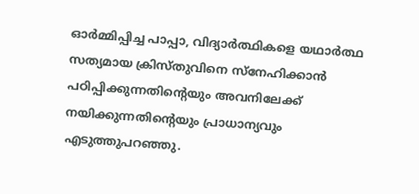ഓർമ്മിപ്പിച്ച പാപ്പാ, വിദ്യാർത്ഥികളെ യഥാർത്ഥ സത്യമായ ക്രിസ്തുവിനെ സ്നേഹിക്കാൻ പഠിപ്പിക്കുന്നതിന്റെയും അവനിലേക്ക് നയിക്കുന്നതിന്റെയും പ്രാധാന്യവും എടുത്തുപറഞ്ഞു.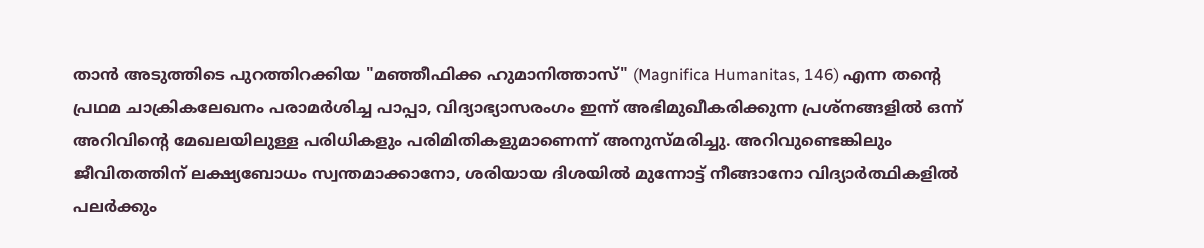താൻ അടുത്തിടെ പുറത്തിറക്കിയ "മഞ്ഞീഫിക്ക ഹുമാനിത്താസ്" (Magnifica Humanitas, 146) എന്ന തന്റെ പ്രഥമ ചാക്രികലേഖനം പരാമർശിച്ച പാപ്പാ, വിദ്യാഭ്യാസരംഗം ഇന്ന് അഭിമുഖീകരിക്കുന്ന പ്രശ്‌നങ്ങളിൽ ഒന്ന് അറിവിന്റെ മേഖലയിലുള്ള പരിധികളും പരിമിതികളുമാണെന്ന് അനുസ്മരിച്ചു. അറിവുണ്ടെങ്കിലും ജീവിതത്തിന് ലക്ഷ്യബോധം സ്വന്തമാക്കാനോ, ശരിയായ ദിശയിൽ മുന്നോട്ട് നീങ്ങാനോ വിദ്യാർത്ഥികളിൽ പലർക്കും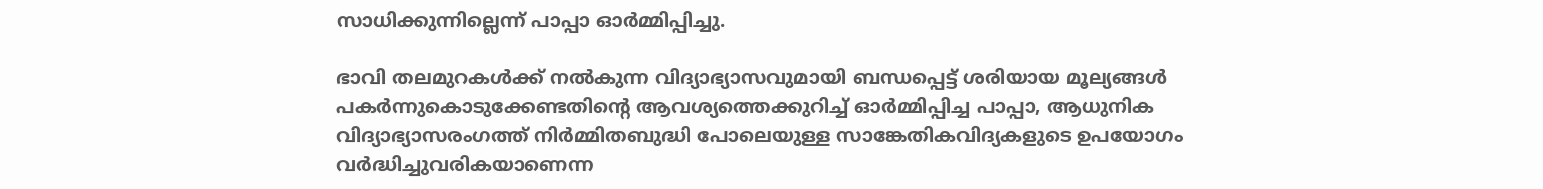സാധിക്കുന്നില്ലെന്ന് പാപ്പാ ഓർമ്മിപ്പിച്ചു.

ഭാവി തലമുറകൾക്ക് നൽകുന്ന വിദ്യാഭ്യാസവുമായി ബന്ധപ്പെട്ട് ശരിയായ മൂല്യങ്ങൾ പകർന്നുകൊടുക്കേണ്ടതിന്റെ ആവശ്യത്തെക്കുറിച്ച് ഓർമ്മിപ്പിച്ച പാപ്പാ, ആധുനിക വിദ്യാഭ്യാസരംഗത്ത് നിർമ്മിതബുദ്ധി പോലെയുള്ള സാങ്കേതികവിദ്യകളുടെ ഉപയോഗം വർദ്ധിച്ചുവരികയാണെന്ന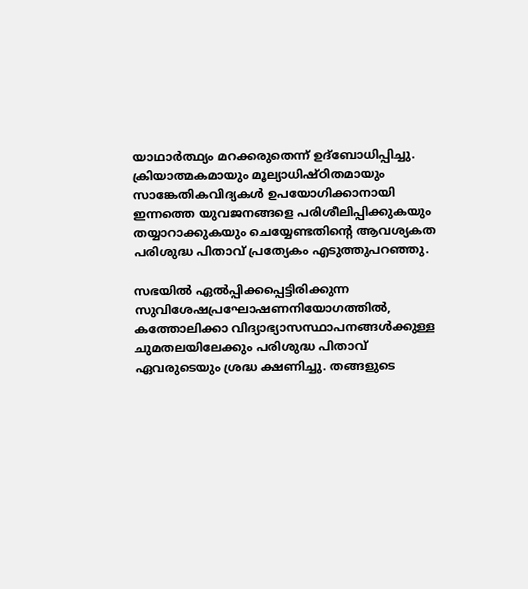യാഥാർത്ഥ്യം മറക്കരുതെന്ന് ഉദ്‌ബോധിപ്പിച്ചു. ക്രിയാത്മകമായും മൂല്യാധിഷ്ഠിതമായും സാങ്കേതികവിദ്യകൾ ഉപയോഗിക്കാനായി ഇന്നത്തെ യുവജനങ്ങളെ പരിശീലിപ്പിക്കുകയും തയ്യാറാക്കുകയും ചെയ്യേണ്ടതിന്റെ ആവശ്യകത പരിശുദ്ധ പിതാവ് പ്രത്യേകം എടുത്തുപറഞ്ഞു.

സഭയിൽ ഏൽപ്പിക്കപ്പെട്ടിരിക്കുന്ന സുവിശേഷപ്രഘോഷണനിയോഗത്തിൽ, കത്തോലിക്കാ വിദ്യാഭ്യാസസ്ഥാപനങ്ങൾക്കുള്ള ചുമതലയിലേക്കും പരിശുദ്ധ പിതാവ് ഏവരുടെയും ശ്രദ്ധ ക്ഷണിച്ചു. തങ്ങളുടെ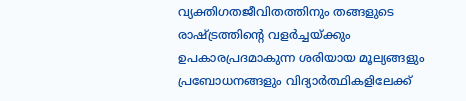വ്യക്തിഗതജീവിതത്തിനും തങ്ങളുടെ രാഷ്ട്രത്തിന്റെ വളർച്ചയ്ക്കും ഉപകാരപ്രദമാകുന്ന ശരിയായ മൂല്യങ്ങളും പ്രബോധനങ്ങളും വിദ്യാർത്ഥികളിലേക്ക്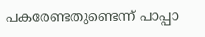പകരേണ്ടതുണ്ടെന്ന് പാപ്പാ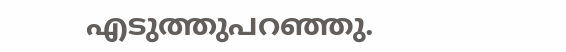എടുത്തുപറഞ്ഞു.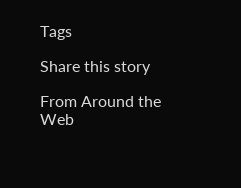Tags

Share this story

From Around the Web